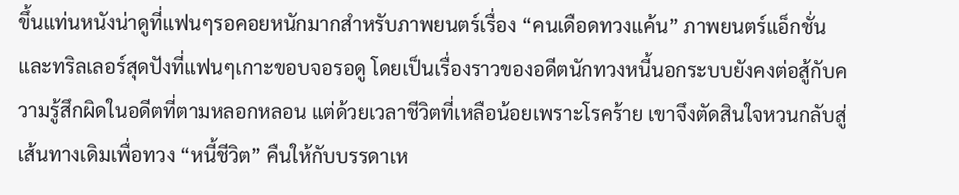ขึ้นแท่นหนังน่าดูที่แฟนๆรอคอยหนักมากสำหรับภาพยนตร์เรื่อง “คนเดือดทวงแค้น” ภาพยนตร์แอ็กชั่นและทริลเลอร์สุดปังที่แฟนๆเกาะขอบจอรอดู โดยเป็นเรื่องราวของอดีตนักทวงหนี้นอกระบบยังคงต่อสู้กับความรู้สึกผิดในอดีตที่ตามหลอกหลอน แต่ด้วยเวลาชีวิตที่เหลือน้อยเพราะโรคร้าย เขาจึงตัดสินใจหวนกลับสู่เส้นทางเดิมเพื่อทวง “หนี้ชีวิต” คืนให้กับบรรดาเห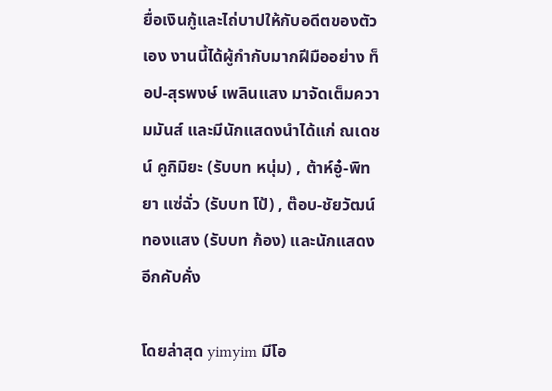ยื่อเงินกู้และไถ่บาปให้กับอดีตของตัวเอง งานนี้ได้ผู้กำกับมากฝีมืออย่าง ท็อป-สุรพงษ์ เพลินแสง มาจัดเต็มความมันส์ และมีนักแสดงนำได้แก่ ณเดชน์ คูกิมิยะ (รับบท หนุ่ม) , ต้าห์อู๋-พิทยา แซ่ฉั่ว (รับบท โป้) , ต๊อบ-ชัยวัฒน์ ทองแสง (รับบท ก้อง) และนักแสดงอีกคับคั่ง

โดยล่าสุด yimyim มีโอ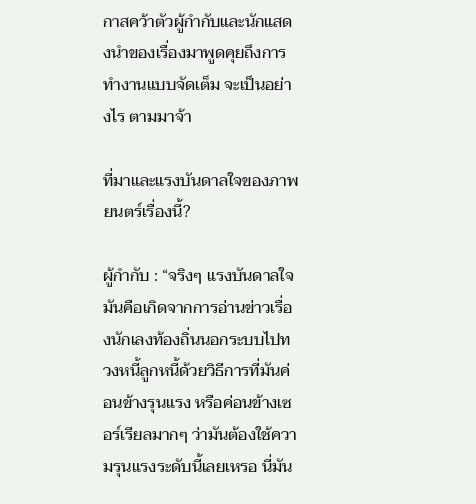กาสคว้าตัวผู้กำกับและนักแสดงนำของเรื่องมาพูดคุยถึงการทำงานแบบจัดเต็ม จะเป็นอย่างไร ตามมาจ้า

ที่มาและแรงบันดาลใจของภาพยนตร์เรื่องนี้?

ผู้กำกับ : “จริงๆ แรงบันดาลใจมันคือเกิดจากการอ่านข่าวเรื่องนักเลงท้องถิ่นนอกระบบไปทวงหนี้ลูกหนี้ด้วยวิธีการที่มันค่อนข้างรุนแรง หรือค่อนข้างเซอร์เรียลมากๆ ว่ามันต้องใช้ความรุนแรงระดับนี้เลยเหรอ นี่มัน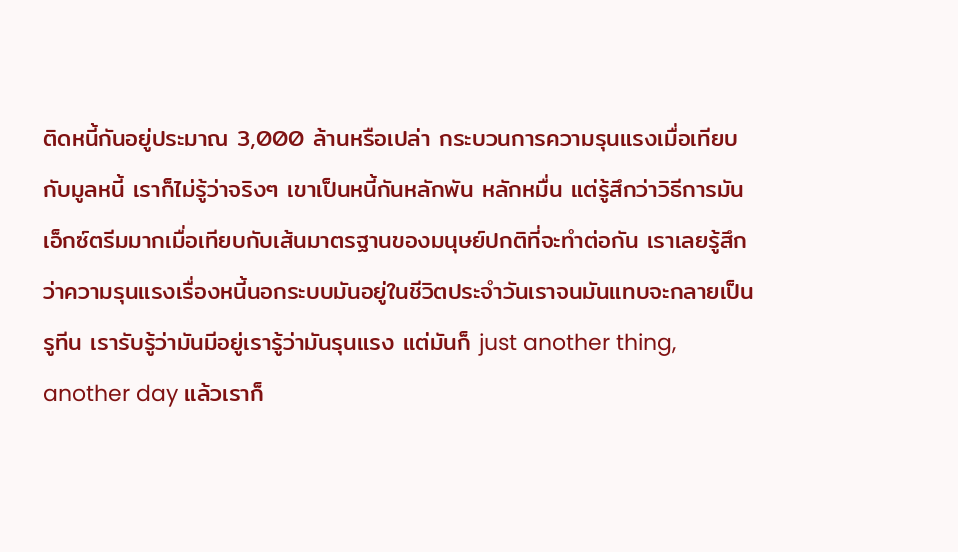ติดหนี้กันอยู่ประมาณ 3,000 ล้านหรือเปล่า กระบวนการความรุนแรงเมื่อเทียบกับมูลหนี้ เราก็ไม่รู้ว่าจริงๆ เขาเป็นหนี้กันหลักพัน หลักหมื่น แต่รู้สึกว่าวิธีการมันเอ็กซ์ตรีมมากเมื่อเทียบกับเส้นมาตรฐานของมนุษย์ปกติที่จะทำต่อกัน เราเลยรู้สึกว่าความรุนแรงเรื่องหนี้นอกระบบมันอยู่ในชีวิตประจำวันเราจนมันแทบจะกลายเป็นรูทีน เรารับรู้ว่ามันมีอยู่เรารู้ว่ามันรุนแรง แต่มันก็ just another thing, another day แล้วเราก็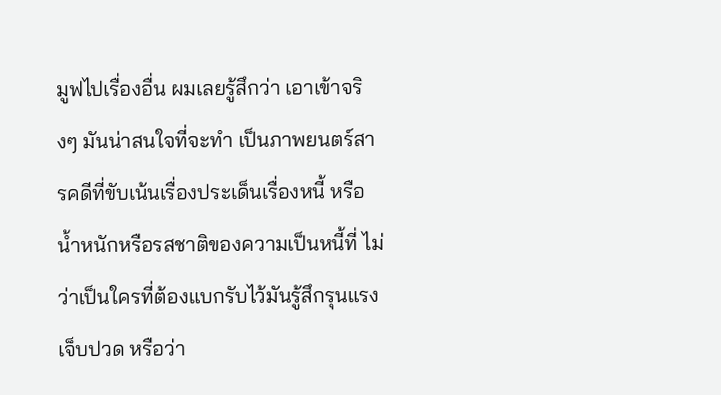มูฟไปเรื่องอื่น ผมเลยรู้สึกว่า เอาเข้าจริงๆ มันน่าสนใจที่จะทำ เป็นภาพยนตร์สารคดีที่ขับเน้นเรื่องประเด็นเรื่องหนี้ หรือน้ำหนักหรือรสชาติของความเป็นหนี้ที่ ไม่ว่าเป็นใครที่ต้องแบกรับไว้มันรู้สึกรุนแรง เจ็บปวด หรือว่า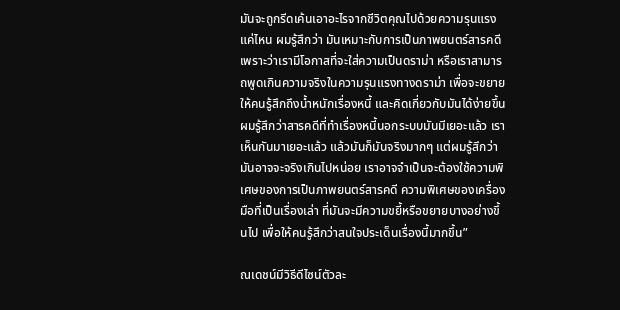มันจะถูกรีดเค้นเอาอะไรจากชีวิตคุณไปด้วยความรุนแรงแค่ไหน ผมรู้สึกว่า มันเหมาะกับการเป็นภาพยนตร์สารคดีเพราะว่าเรามีโอกาสที่จะใส่ความเป็นดราม่า หรือเราสามารถพูดเกินความจริงในความรุนแรงทางดราม่า เพื่อจะขยายให้คนรู้สึกถึงน้ำหนักเรื่องหนี้ และคิดเกี่ยวกับมันได้ง่ายขึ้น ผมรู้สึกว่าสารคดีที่ทำเรื่องหนี้นอกระบบมันมีเยอะแล้ว เราเห็นกันมาเยอะแล้ว แล้วมันก็มันจริงมากๆ แต่ผมรู้สึกว่ามันอาจจะจริงเกินไปหน่อย เราอาจจำเป็นจะต้องใช้ความพิเศษของการเป็นภาพยนตร์สารคดี ความพิเศษของเครื่องมือที่เป็นเรื่องเล่า ที่มันจะมีความขยี้หรือขยายบางอย่างขึ้นไป เพื่อให้คนรู้สึกว่าสนใจประเด็นเรื่องนี้มากขึ้น”

ณเดชน์มีวิธีดีไซน์ตัวละ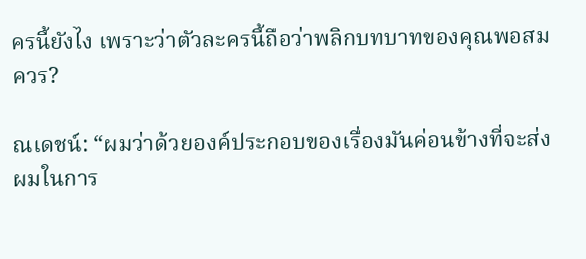ครนี้ยังไง เพราะว่าตัวละครนี้ถือว่าพลิกบทบาทของคุณพอสมควร?

ณเดชน์: “ผมว่าด้วยองค์ประกอบของเรื่องมันค่อนข้างที่จะส่งผมในการ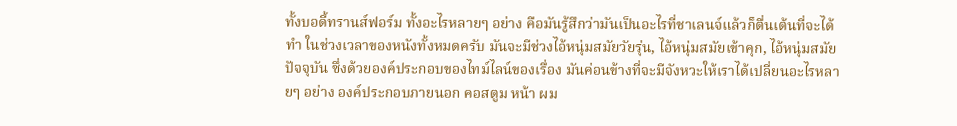ทั้งบอดี้ทรานส์ฟอร์ม ทั้งอะไรหลายๆ อย่าง คือมันรู้สึกว่ามันเป็นอะไรที่ชาเลนจ์แล้วก็ตื่นเต้นที่จะได้ทำ ในช่วงเวลาของหนังทั้งหมดครับ มันจะมีช่วงไอ้หนุ่มสมัยวัยรุ่น, ไอ้หนุ่มสมัยเข้าคุก, ไอ้หนุ่มสมัยปัจจุบัน ซึ่งด้วยองค์ประกอบของไทม์ไลน์ของเรื่อง มันค่อนข้างที่จะมีจังหวะให้เราได้เปลี่ยนอะไรหลายๆ อย่าง องค์ประกอบภายนอก คอสตูม หน้า ผม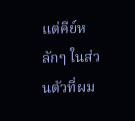แต่คีย์หลักๆ ในส่วนตัวที่ผม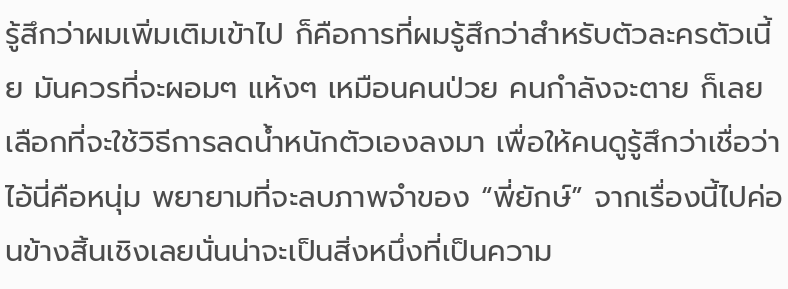รู้สึกว่าผมเพิ่มเติมเข้าไป ก็คือการที่ผมรู้สึกว่าสำหรับตัวละครตัวเนี้ย มันควรที่จะผอมๆ แห้งๆ เหมือนคนป่วย คนกำลังจะตาย ก็เลยเลือกที่จะใช้วิธีการลดน้ำหนักตัวเองลงมา เพื่อให้คนดูรู้สึกว่าเชื่อว่าไอ้นี่คือหนุ่ม พยายามที่จะลบภาพจำของ “พี่ยักษ์” จากเรื่องนี้ไปค่อนข้างสิ้นเชิงเลยนั่นน่าจะเป็นสิ่งหนึ่งที่เป็นความ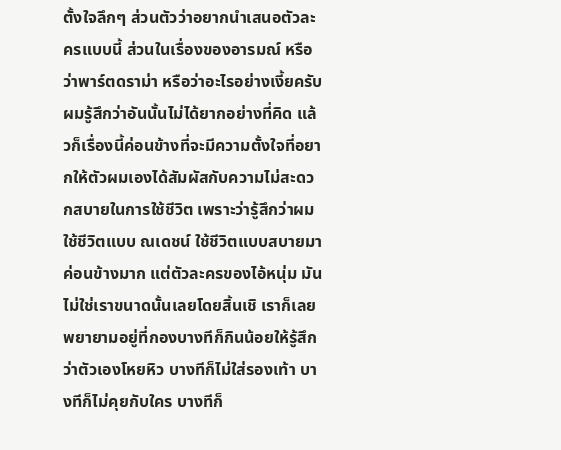ตั้งใจลึกๆ ส่วนตัวว่าอยากนำเสนอตัวละครแบบนี้ ส่วนในเรื่องของอารมณ์ หรือว่าพาร์ตดราม่า หรือว่าอะไรอย่างเงี้ยครับ ผมรู้สึกว่าอันนั้นไม่ได้ยากอย่างที่คิด แล้วก็เรื่องนี้ค่อนข้างที่จะมีความตั้งใจที่อยากให้ตัวผมเองได้สัมผัสกับความไม่สะดวกสบายในการใช้ชีวิต เพราะว่ารู้สึกว่าผมใช้ชีวิตแบบ ณเดชน์ ใช้ชีวิตแบบสบายมาค่อนข้างมาก แต่ตัวละครของไอ้หนุ่ม มันไม่ใช่เราขนาดนั้นเลยโดยสิ้นเชิ เราก็เลยพยายามอยู่ที่กองบางทีก็กินน้อยให้รู้สึกว่าตัวเองโหยหิว บางทีก็ไม่ใส่รองเท้า บางทีก็ไม่คุยกับใคร บางทีก็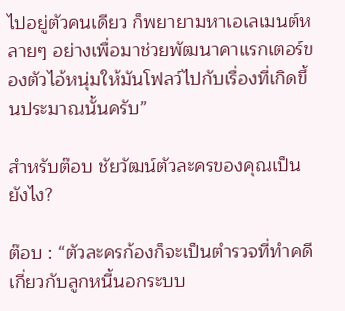ไปอยู่ตัวคนเดียว ก็พยายามหาเอเลเมนต์หลายๆ อย่างเพื่อมาช่วยพัฒนาคาแรกเตอร์ของตัวไอ้หนุ่มให้มันโฟลว์ไปกับเรื่องที่เกิดขึ้นประมาณนั้นครับ”

สำหรับต๊อบ ชัยวัฒน์ตัวละครของคุณเป็นยังไง?

ต๊อบ : “ตัวละครก้องก็จะเป็นตำรวจที่ทำคดีเกี่ยวกับลูกหนี้นอกระบบ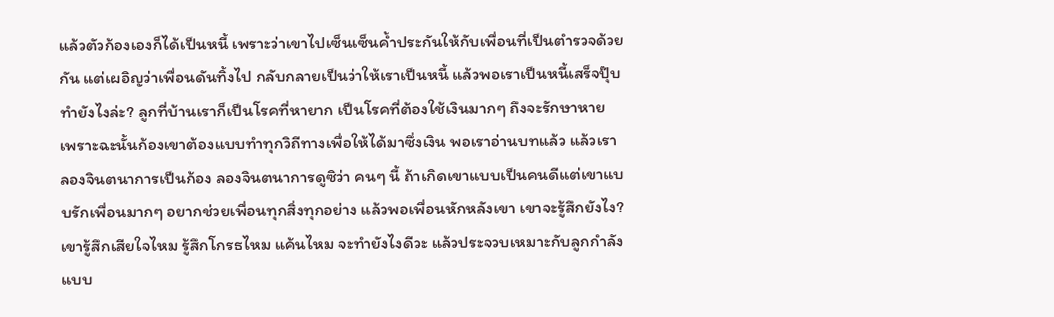แล้วตัวก้องเองก็ได้เป็นหนี้ เพราะว่าเขาไปเซ็นเซ็นค้ำประกันให้กับเพื่อนที่เป็นตำรวจด้วยกัน แต่เผอิญว่าเพื่อนดันทิ้งไป กลับกลายเป็นว่าให้เราเป็นหนี้ แล้วพอเราเป็นหนี้เสร็จปุ๊บ ทำยังไงล่ะ? ลูกที่บ้านเราก็เป็นโรคที่หายาก เป็นโรคที่ต้องใช้เงินมากๆ ถึงจะรักษาหาย เพราะฉะนั้นก้องเขาต้องแบบทำทุกวิถีทางเพื่อให้ได้มาซึ่งเงิน พอเราอ่านบทแล้ว แล้วเราลองจินตนาการเป็นก้อง ลองจินตนาการดูซิว่า คนๆ นี้ ถ้าเกิดเขาแบบเป็นคนดีแต่เขาแบบรักเพื่อนมากๆ อยากช่วยเพื่อนทุกสิ่งทุกอย่าง แล้วพอเพื่อนหักหลังเขา เขาจะรู้สึกยังไง? เขารู้สึกเสียใจไหม รู้สึกโกรธไหม แค้นไหม จะทำยังไงดีวะ แล้วประจวบเหมาะกับลูกกำลังแบบ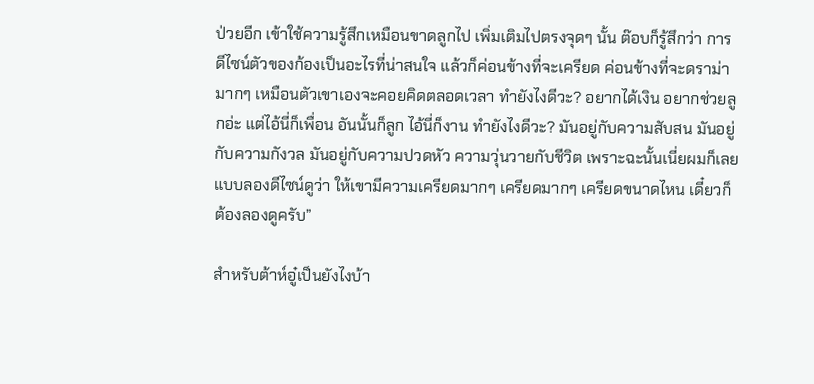ป่วยอีก เข้าใช้ความรู้สึกเหมือนขาดลูกไป เพิ่มเติมไปตรงจุดๆ นั้น ต๊อบก็รู้สึกว่า การดีไซน์ตัวของก้องเป็นอะไรที่น่าสนใจ แล้วก็ค่อนข้างที่จะเครียด ค่อนข้างที่จะดราม่ามากๆ เหมือนตัวเขาเองจะคอยคิดตลอดเวลา ทำยังไงดีวะ? อยากได้เงิน อยากช่วยลูกอ่ะ แต่ไอ้นี่ก็เพื่อน อันนั้นก็ลูก ไอ้นี่ก็งาน ทำยังไงดีวะ? มันอยู่กับความสับสน มันอยู่กับความกังวล มันอยู่กับความปวดหัว ความวุ่นวายกับชีวิต เพราะฉะนั้นเนี่ยผมก็เลยแบบลองดีไซน์ดูว่า ให้เขามีความเครียดมากๆ เครียดมากๆ เครียดขนาดไหน เดี๋ยวก็ต้องลองดูครับ”

สำหรับต้าห์อู๋เป็นยังไงบ้า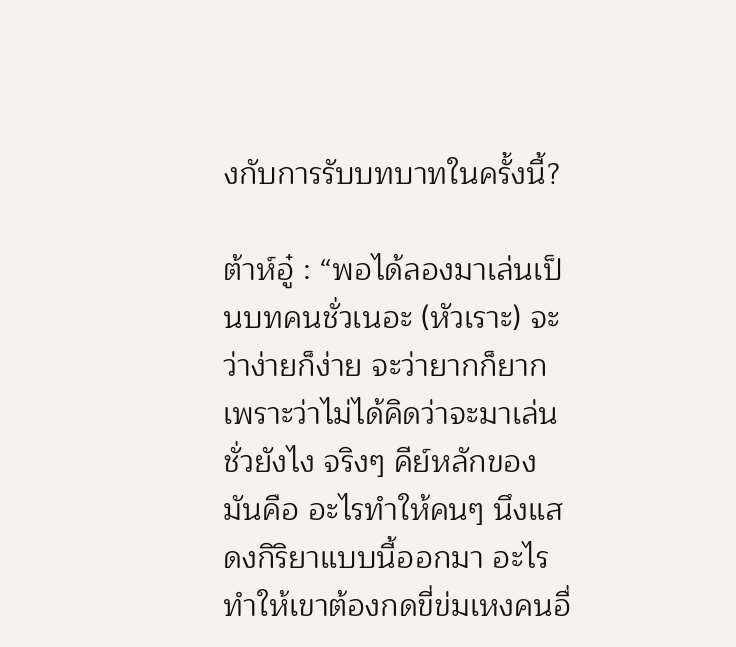งกับการรับบทบาทในครั้งนี้?

ต้าห์อู๋ : “พอได้ลองมาเล่นเป็นบทคนชั่วเนอะ (หัวเราะ) จะว่าง่ายก็ง่าย จะว่ายากก็ยาก เพราะว่าไม่ได้คิดว่าจะมาเล่นชั่วยังไง จริงๆ คีย์หลักของมันคือ อะไรทำให้คนๆ นึงแสดงกิริยาแบบนี้ออกมา อะไรทำให้เขาต้องกดขี่ข่มเหงคนอื่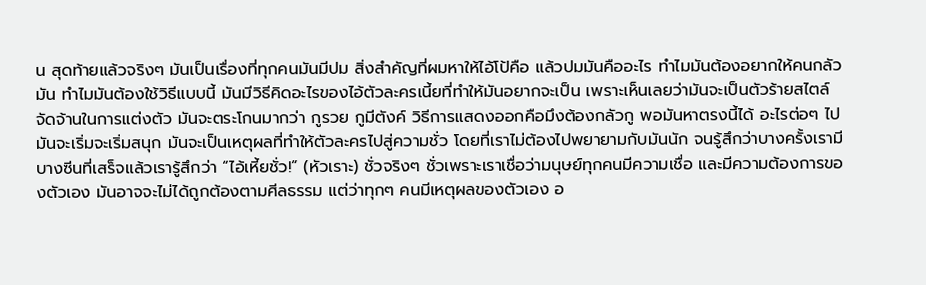น สุดท้ายแล้วจริงๆ มันเป็นเรื่องที่ทุกคนมันมีปม สิ่งสำคัญที่ผมหาให้ไอ้โป้คือ แล้วปมมันคืออะไร ทำไมมันต้องอยากให้คนกลัวมัน ทำไมมันต้องใช้วิธีแบบนี้ มันมีวิธีคิดอะไรของไอ้ตัวละครเนี้ยที่ทำให้มันอยากจะเป็น เพราะเห็นเลยว่ามันจะเป็นตัวร้ายสไตล์จัดจ้านในการแต่งตัว มันจะตระโกนมากว่า กูรวย กูมีตังค์ วิธีการแสดงออกคือมึงต้องกลัวกู พอมันหาตรงนี้ได้ อะไรต่อๆ ไปมันจะเริ่มจะเริ่มสนุก มันจะเป็นเหตุผลที่ทำให้ตัวละครไปสู่ความชั่ว โดยที่เราไม่ต้องไปพยายามกับมันนัก จนรู้สึกว่าบางครั้งเรามีบางซีนที่เสร็จแล้วเรารู้สึกว่า “ไอ้เหี้ยชั่ว!” (หัวเราะ) ชั่วจริงๆ ชั่วเพราะเราเชื่อว่ามนุษย์ทุกคนมีความเชื่อ และมีความต้องการของตัวเอง มันอาจจะไม่ได้ถูกต้องตามศีลธรรม แต่ว่าทุกๆ คนมีเหตุผลของตัวเอง อ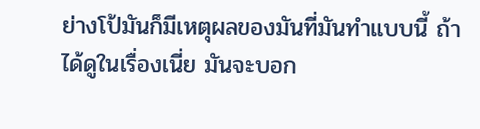ย่างโป้มันก็มีเหตุผลของมันที่มันทำแบบนี้ ถ้าได้ดูในเรื่องเนี่ย มันจะบอก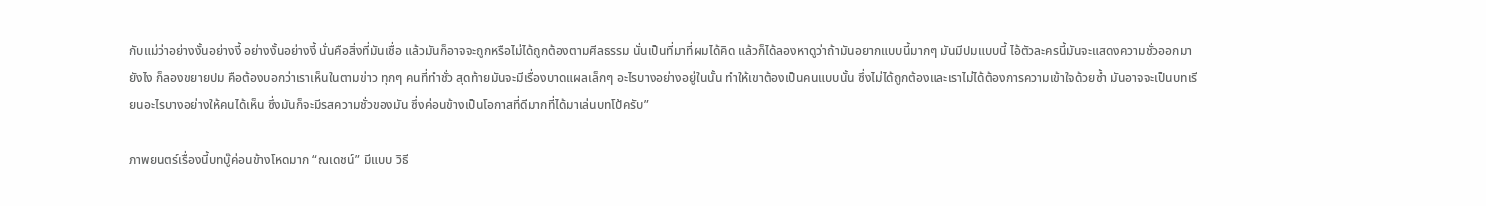กับแม่ว่าอย่างงั้นอย่างงี้ อย่างงั้นอย่างงี้ นั่นคือสิ่งที่มันเชื่อ แล้วมันก็อาจจะถูกหรือไม่ได้ถูกต้องตามศีลธรรม นั่นเป็นที่มาที่ผมได้คิด แล้วก็ได้ลองหาดูว่าถ้ามันอยากแบบนี้มากๆ มันมีปมแบบนี้ ไอ้ตัวละครนี้มันจะแสดงความชั่วออกมายังไง ก็ลองขยายปม คือต้องบอกว่าเราเห็นในตามข่าว ทุกๆ คนที่ทำชั่ว สุดท้ายมันจะมีเรื่องบาดแผลเล็กๆ อะไรบางอย่างอยู่ในนั้น ทำให้เขาต้องเป็นคนแบบนั้น ซึ่งไม่ได้ถูกต้องและเราไม่ได้ต้องการความเข้าใจด้วยซ้ำ มันอาจจะเป็นบทเรียนอะไรบางอย่างให้คนได้เห็น ซึ่งมันก็จะมีรสความชั่วของมัน ซึ่งค่อนข้างเป็นโอกาสที่ดีมากที่ได้มาเล่นบทโป้ครับ”

ภาพยนตร์เรื่องนี้บทบู๊ค่อนข้างโหดมาก “ณเดชน์” มีแบบ วิธี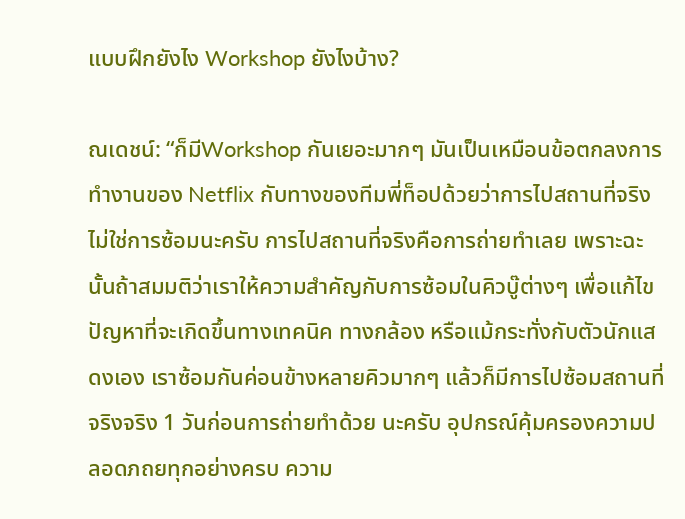แบบฝึกยังไง Workshop ยังไงบ้าง?

ณเดชน์: “ก็มีWorkshop กันเยอะมากๆ มันเป็นเหมือนข้อตกลงการทำงานของ Netflix กับทางของทีมพี่ท็อปด้วยว่าการไปสถานที่จริงไม่ใช่การซ้อมนะครับ การไปสถานที่จริงคือการถ่ายทำเลย เพราะฉะนั้นถ้าสมมติว่าเราให้ความสำคัญกับการซ้อมในคิวบู๊ต่างๆ เพื่อแก้ไขปัญหาที่จะเกิดขึ้นทางเทคนิค ทางกล้อง หรือแม้กระทั่งกับตัวนักแสดงเอง เราซ้อมกันค่อนข้างหลายคิวมากๆ แล้วก็มีการไปซ้อมสถานที่จริงจริง 1 วันก่อนการถ่ายทำด้วย นะครับ อุปกรณ์คุ้มครองความปลอดภถยทุกอย่างครบ ความ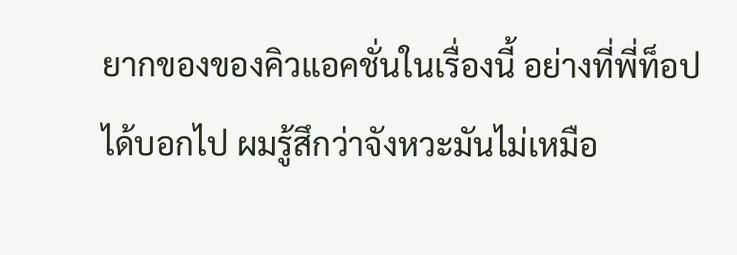ยากของของคิวแอคชั่นในเรื่องนี้ อย่างที่พี่ท็อปได้บอกไป ผมรู้สึกว่าจังหวะมันไม่เหมือ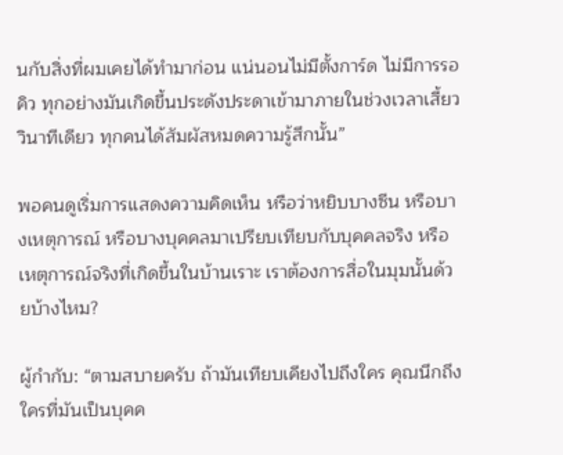นกับสิ่งที่ผมเคยได้ทำมาก่อน แน่นอนไม่มีตั้งการ์ด ไม่มีการรอคิว ทุกอย่างมันเกิดขึ้นประดังประดาเข้ามาภายในช่วงเวลาเสี้ยววินาทีเดียว ทุกคนได้สัมผัสหมดความรู้สึกนั้น”

พอคนดูเริ่มการแสดงความคิดเห็น หรือว่าหยิบบางซีน หรือบางเหตุการณ์ หรือบางบุคคลมาเปรียบเทียบกับบุคคลจริง หรือเหตุการณ์จริงที่เกิดขึ้นในบ้านเราะ เราต้องการสื่อในมุมนั้นด้วยบ้างไหม?

ผู้กำกับ: “ตามสบายครับ ถ้ามันเทียบเคียงไปถึงใคร คุณนึกถึงใครที่มันเป็นบุคค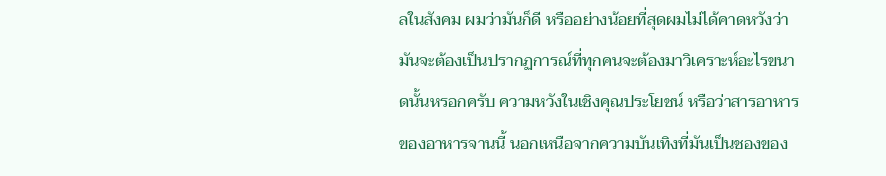ลในสังคม ผมว่ามันก็ดี หรืออย่างน้อยที่สุดผมไม่ได้คาดหวังว่ามันจะต้องเป็นปรากฏการณ์ที่ทุกคนจะต้องมาวิเคราะห์อะไรขนาดนั้นหรอกครับ ความหวังในเชิงคุณประโยชน์ หรือว่าสารอาหารของอาหารจานนี้ นอกเหนือจากความบันเทิงที่มันเป็นชองของ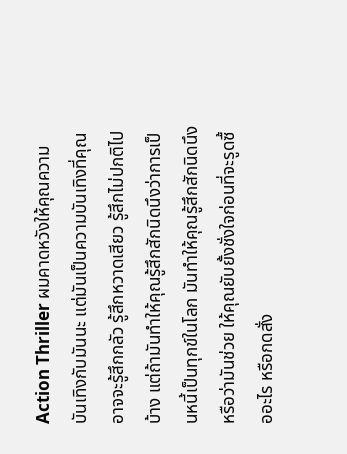Action Thriller ผมคาดหวังให้คุณความบันเทิงกับมันนะ แต่มันเป็นความบันเทิงที่คุณอาจจะรู้สึกกลัว รู้สึกหวาดเสียว รู้สึกไม่ปกติไปบ้าง แต่ถ้ามันทำให้คุณรู้สึกสักนิดนึงว่าการเป็นหนี้เป็นทุกข์ในโลก มันทำให้คุณรู้สึกสักนิดนึง หรือว่ามันช่วย ให้คุณยับยั้งชั่งใจก่อนที่จะรูดซื้ออะไร หรือกดสั่ง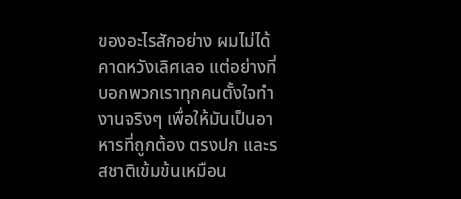ของอะไรสักอย่าง ผมไม่ได้คาดหวังเลิศเลอ แต่อย่างที่บอกพวกเราทุกคนตั้งใจทำงานจริงๆ เพื่อให้มันเป็นอาหารที่ถูกต้อง ตรงปก และรสชาติเข้มข้นเหมือน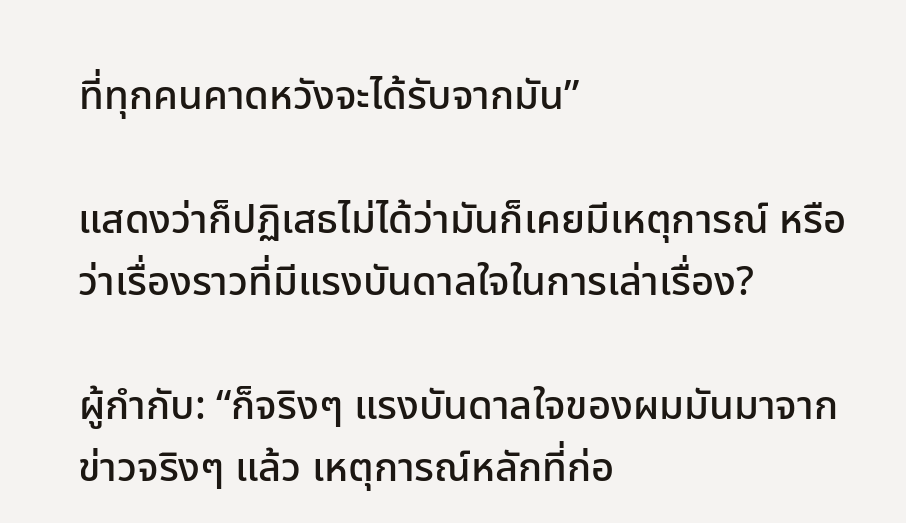ที่ทุกคนคาดหวังจะได้รับจากมัน”

แสดงว่าก็ปฏิเสธไม่ได้ว่ามันก็เคยมีเหตุการณ์ หรือว่าเรื่องราวที่มีแรงบันดาลใจในการเล่าเรื่อง?

ผู้กำกับ: “ก็จริงๆ แรงบันดาลใจของผมมันมาจากข่าวจริงๆ แล้ว เหตุการณ์หลักที่ก่อ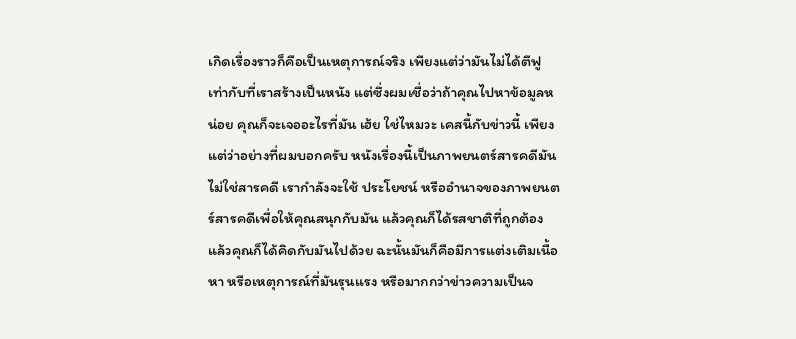เกิดเรื่องราวก็คือเป็นเหตุการณ์จริง เพียงแต่ว่ามันไม่ได้ตีฟูเท่ากับที่เราสร้างเป็นหนัง แต่ซึ่งผมเชื่อว่าถ้าคุณไปหาข้อมูลหน่อย คุณก็จะเจออะไรที่มัน เฮ้ย ใช่ไหมวะ เคสนี้กับข่าวนี้ เพียงแต่ว่าอย่างที่ผมบอกครับ หนังเรื่องนี้เป็นภาพยนตร์สารคดีมันไม่ใช่สารคดี เรากำลังจะใช้ ประโยชน์ หรืออำนาจของภาพยนตร์สารคดีเพื่อให้คุณสนุกกับมัน แล้วคุณก็ได้รสชาติที่ถูกต้อง แล้วคุณก็ได้คิดกับมันไปด้วย ฉะนั้นมันก็คือมีการแต่งเติมเนื้อหา หรือเหตุการณ์ที่มันรุนแรง หรือมากกว่าข่าวความเป็นจ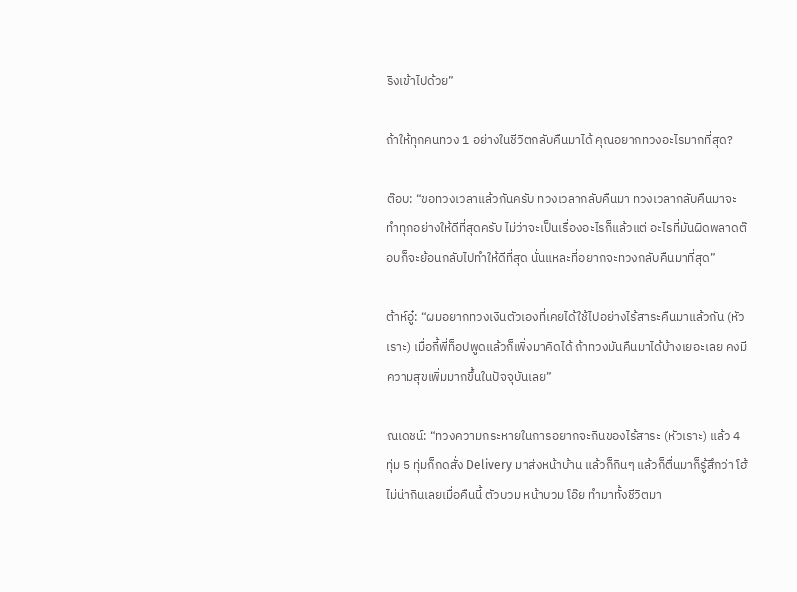ริงเข้าไปด้วย”

ถ้าให้ทุกคนทวง 1 อย่างในชีวิตกลับคืนมาได้ คุณอยากทวงอะไรมากที่สุด?

ต๊อบ: “ขอทวงเวลาแล้วกันครับ ทวงเวลากลับคืนมา ทวงเวลากลับคืนมาจะทำทุกอย่างให้ดีที่สุดครับ ไม่ว่าจะเป็นเรื่องอะไรก็แล้วแต่ อะไรที่มันผิดพลาดต๊อบก็จะย้อนกลับไปทำให้ดีที่สุด นั่นแหละที่อยากจะทวงกลับคืนมาที่สุด”

ต้าห์อู๋: “ผมอยากทวงเงินตัวเองที่เคยได้ใช้ไปอย่างไร้สาระคืนมาแล้วกัน (หัวเราะ) เมื่อกี้พี่ท็อปพูดแล้วก็เพิ่งมาคิดได้ ถ้าทวงมันคืนมาได้บ้างเยอะเลย คงมีความสุขเพิ่มมากขึ้นในปัจจุบันเลย”

ณเดชน์: “ทวงความกระหายในการอยากจะกินของไร้สาระ (หัวเราะ) แล้ว 4 ทุ่ม 5 ทุ่มก็กดสั่ง Delivery มาส่งหน้าบ้าน แล้วก็กินๆ แล้วก็ตื่นมาก็รู้สึกว่า โฮ้ ไม่น่ากินเลยเมื่อคืนนี้ ตัวบวม หน้าบวม โอ๊ย ทำมาทั้งชีวิตมา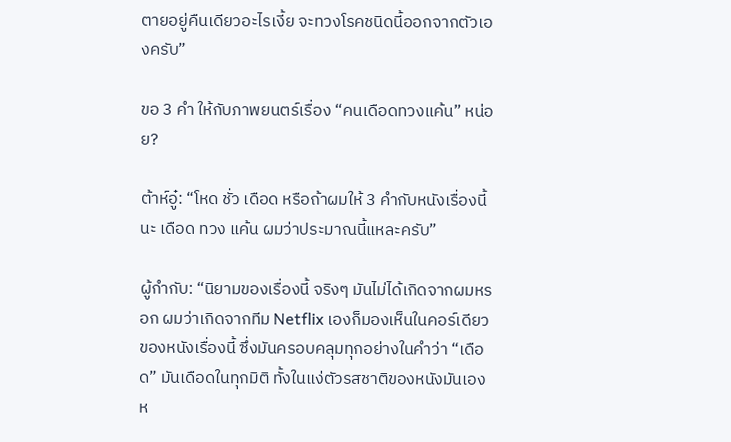ตายอยู่คืนเดียวอะไรเงี้ย จะทวงโรคชนิดนี้ออกจากตัวเองครับ”

ขอ 3 คำ ให้กับภาพยนตร์เรื่อง “คนเดือดทวงแค้น” หน่อย?

ต้าห์อู๋: “โหด ชั่ว เดือด หรือถ้าผมให้ 3 คำกับหนังเรื่องนี้นะ เดือด ทวง แค้น ผมว่าประมาณนี้แหละครับ”

ผู้กำกับ: “นิยามของเรื่องนี้ จริงๆ มันไม่ได้เกิดจากผมหรอก ผมว่าเกิดจากทีม Netflix เองก็มองเห็นในคอร์เดียวของหนังเรื่องนี้ ซึ่งมันครอบคลุมทุกอย่างในคำว่า “เดือด” มันเดือดในทุกมิติ ทั้งในแง่ตัวรสชาติของหนังมันเอง ห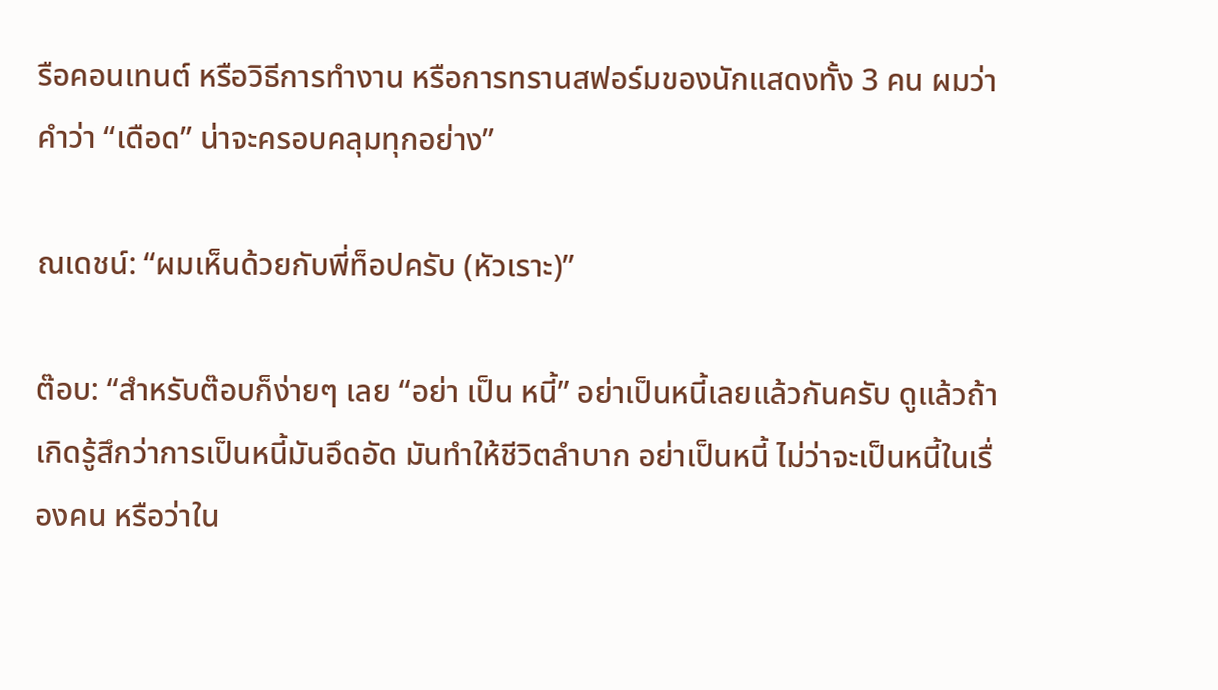รือคอนเทนต์ หรือวิธีการทำงาน หรือการทรานสฟอร์มของนักแสดงทั้ง 3 คน ผมว่าคำว่า “เดือด” น่าจะครอบคลุมทุกอย่าง”

ณเดชน์: “ผมเห็นด้วยกับพี่ท็อปครับ (หัวเราะ)”

ต๊อบ: “สำหรับต๊อบก็ง่ายๆ เลย “อย่า เป็น หนี้” อย่าเป็นหนี้เลยแล้วกันครับ ดูแล้วถ้าเกิดรู้สึกว่าการเป็นหนี้มันอึดอัด มันทำให้ชีวิตลำบาก อย่าเป็นหนี้ ไม่ว่าจะเป็นหนี้ในเรื่องคน หรือว่าใน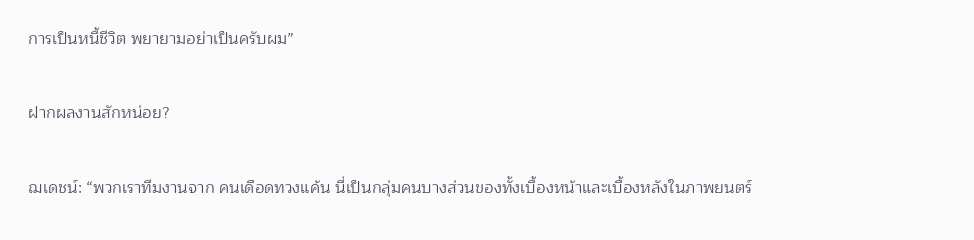การเป็นหนี้ชีวิต พยายามอย่าเป็นครับผม”

ฝากผลงานสักหน่อย?

ฌเดชน์: “พวกเราทีมงานจาก คนเดือดทวงแค้น นี่เป็นกลุ่มคนบางส่วนของทั้งเบื้องหน้าและเบื้องหลังในภาพยนตร์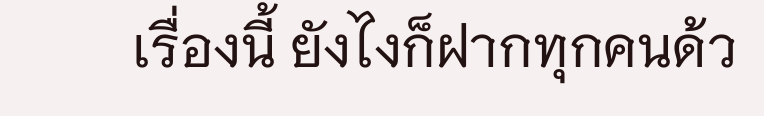เรื่องนี้ ยังไงก็ฝากทุกคนด้ว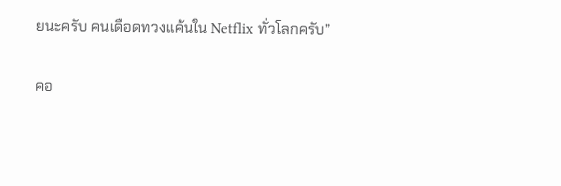ยนะครับ คนเดือดทวงแค้นใน Netflix ทั่วโลกครับ”

คอ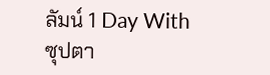ลัมน์ 1 Day With ซุปตา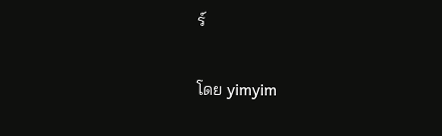ร์

โดย yimyim